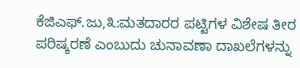ಕೆಜಿಎಫ್.ಜು,೩:ಮತದಾರರ ಪಟ್ಟಿಗಳ ವಿಶೇಷ ತೀರ ಪರಿಷ್ಕರಣೆ ಎಂಬುದು ಚುನಾವಣಾ ದಾಖಲೆಗಳನ್ನು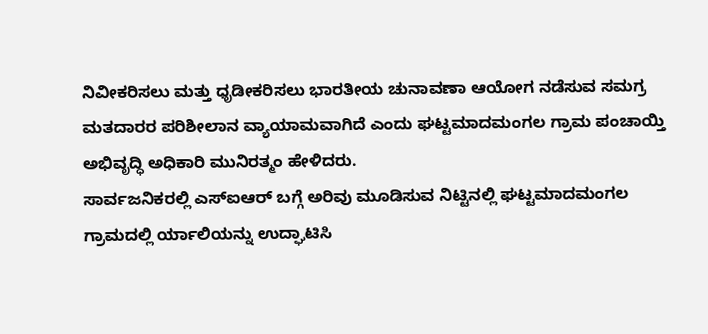ನಿವೀಕರಿಸಲು ಮತ್ತು ಧೃಡೀಕರಿಸಲು ಭಾರತೀಯ ಚುನಾವಣಾ ಆಯೋಗ ನಡೆಸುವ ಸಮಗ್ರ ಮತದಾರರ ಪರಿಶೀಲಾನ ವ್ಯಾಯಾಮವಾಗಿದೆ ಎಂದು ಘಟ್ಟಮಾದಮಂಗಲ ಗ್ರಾಮ ಪಂಚಾಯ್ತಿ ಅಭಿವೃದ್ಧಿ ಅಧಿಕಾರಿ ಮುನಿರತ್ಮಂ ಹೇಳಿದರು.
ಸಾರ್ವಜನಿಕರಲ್ಲಿ ಎಸ್ಐಆರ್ ಬಗ್ಗೆ ಅರಿವು ಮೂಡಿಸುವ ನಿಟ್ಟಿನಲ್ಲಿ ಘಟ್ಟಮಾದಮಂಗಲ ಗ್ರಾಮದಲ್ಲಿ ರ್ಯಾಲಿಯನ್ನು ಉದ್ಘಾಟಿಸಿ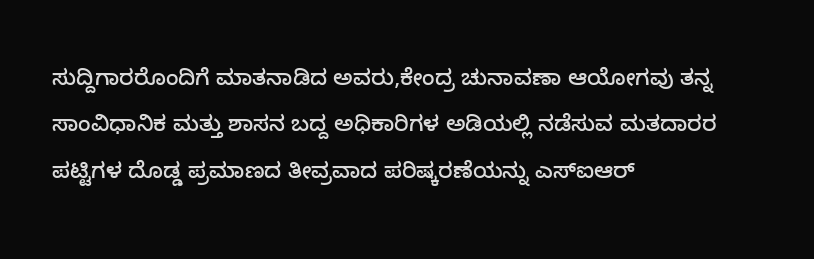ಸುದ್ದಿಗಾರರೊಂದಿಗೆ ಮಾತನಾಡಿದ ಅವರು,ಕೇಂದ್ರ ಚುನಾವಣಾ ಆಯೋಗವು ತನ್ನ ಸಾಂವಿಧಾನಿಕ ಮತ್ತು ಶಾಸನ ಬದ್ದ ಅಧಿಕಾರಿಗಳ ಅಡಿಯಲ್ಲಿ ನಡೆಸುವ ಮತದಾರರ ಪಟ್ಟಿಗಳ ದೊಡ್ಡ ಪ್ರಮಾಣದ ತೀವ್ರವಾದ ಪರಿಷ್ಕರಣೆಯನ್ನು ಎಸ್ಐಆರ್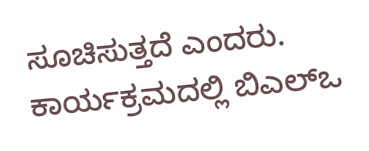ಸೂಚಿಸುತ್ತದೆ ಎಂದರು.
ಕಾರ್ಯಕ್ರಮದಲ್ಲಿ ಬಿಎಲ್ಒ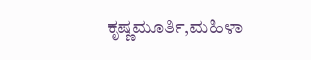ಕೃಷ್ಣಮೂರ್ತಿ,ಮಹಿಳಾ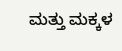ಮತ್ತು ಮಕ್ಕಳ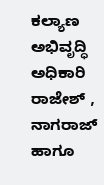ಕಲ್ಯಾಣ ಅಭಿವೃದ್ಧಿ ಅಧಿಕಾರಿ ರಾಜೇಶ್ , ನಾಗರಾಜ್ ಹಾಗೂ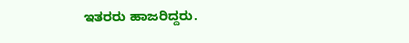ಇತರರು ಹಾಜರಿದ್ದರು.